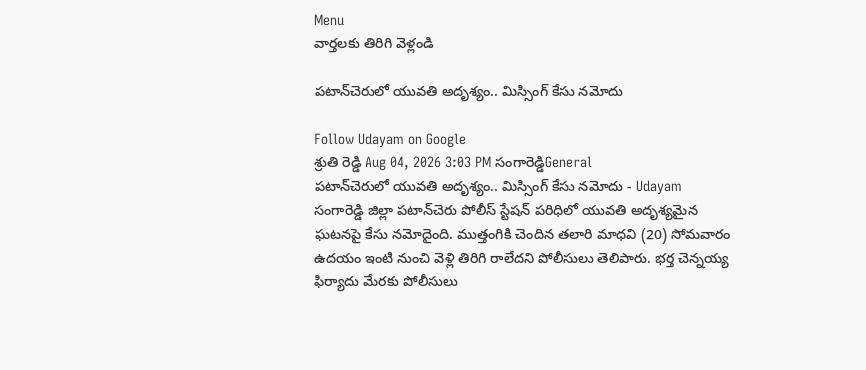Menu
వార్తలకు తిరిగి వెళ్లండి

పటాన్‌చెరులో యువతి అదృశ్యం.. మిస్సింగ్ కేసు నమోదు

Follow Udayam on Google
శ్రుతి రెడ్డి Aug 04, 2026 3:03 PM సంగారెడ్డిGeneral
పటాన్‌చెరులో యువతి అదృశ్యం.. మిస్సింగ్ కేసు నమోదు - Udayam
సంగారెడ్డి జిల్లా పటాన్‌చెరు పోలీస్ స్టేషన్ పరిధిలో యువతి అదృశ్యమైన ఘటనపై కేసు నమోదైంది. ముత్తంగికి చెందిన తలారి మాధవి (20) సోమవారం ఉదయం ఇంటి నుంచి వెళ్లి తిరిగి రాలేదని పోలీసులు తెలిపారు. భర్త చెన్నయ్య ఫిర్యాదు మేరకు పోలీసులు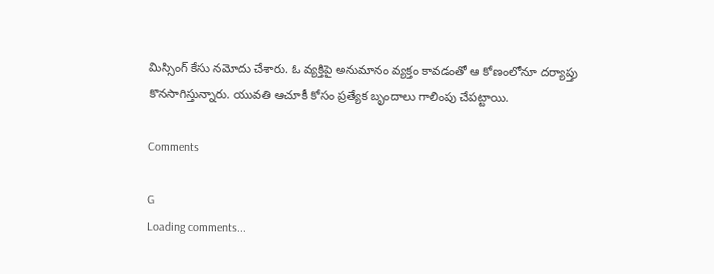మిస్సింగ్ కేసు నమోదు చేశారు. ఓ వ్యక్తిపై అనుమానం వ్యక్తం కావడంతో ఆ కోణంలోనూ దర్యాప్తు కొనసాగిస్తున్నారు. యువతి ఆచూకీ కోసం ప్రత్యేక బృందాలు గాలింపు చేపట్టాయి.

Comments

G
Loading comments...